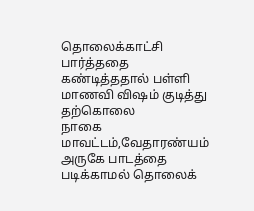தொலைக்காட்சி பார்த்ததை கண்டித்ததால் பள்ளி மாணவி விஷம் குடித்து தற்கொலை
நாகை மாவட்டம்,வேதாரண்யம் அருகே பாடத்தை படிக்காமல் தொலைக்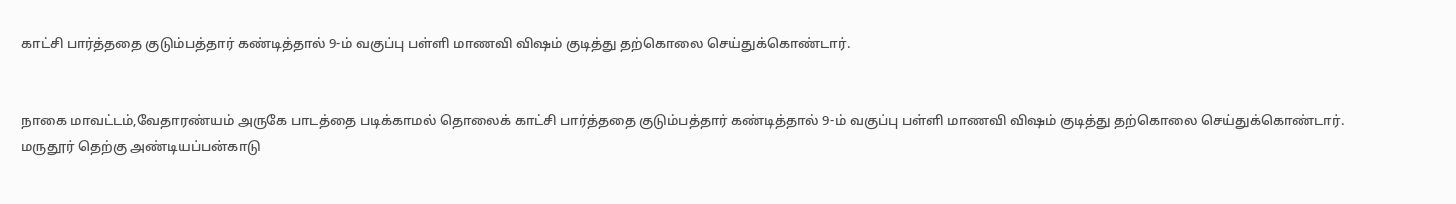காட்சி பார்த்ததை குடும்பத்தார் கண்டித்தால் 9-ம் வகுப்பு பள்ளி மாணவி விஷம் குடித்து தற்கொலை செய்துக்கொண்டார்.


நாகை மாவட்டம்,வேதாரண்யம் அருகே பாடத்தை படிக்காமல் தொலைக் காட்சி பார்த்ததை குடும்பத்தார் கண்டித்தால் 9-ம் வகுப்பு பள்ளி மாணவி விஷம் குடித்து தற்கொலை செய்துக்கொண்டார்.
மருதூர் தெற்கு அண்டியப்பன்காடு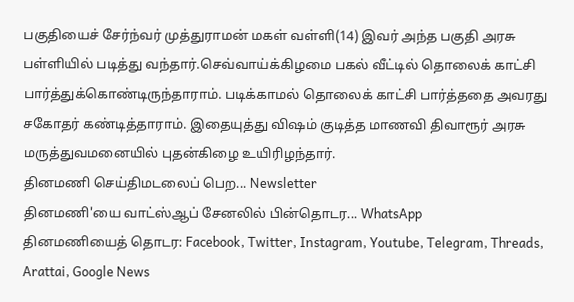பகுதியைச் சேர்ந்வர் முத்துராமன் மகள் வள்ளி(14) இவர் அந்த பகுதி அரசு பள்ளியில் படித்து வந்தார்.செவ்வாய்க்கிழமை பகல் வீட்டில் தொலைக் காட்சி பார்த்துக்கொண்டிருந்தாராம். படிக்காமல் தொலைக் காட்சி பார்த்ததை அவரது சகோதர் கண்டித்தாராம். இதையுத்து விஷம் குடித்த மாணவி திவாரூர் அரசு மருத்துவமனையில் புதன்கிழை உயிரிழந்தார்.
தினமணி செய்திமடலைப் பெற... Newsletter
தினமணி'யை வாட்ஸ்ஆப் சேனலில் பின்தொடர... WhatsApp
தினமணியைத் தொடர: Facebook, Twitter, Instagram, Youtube, Telegram, Threads, Arattai, Google News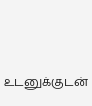உடனுக்குடன்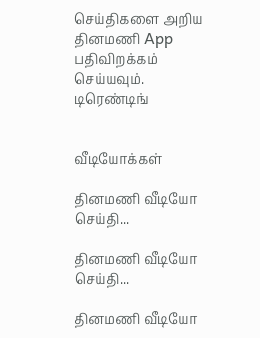செய்திகளை அறிய தினமணி App பதிவிறக்கம் செய்யவும்.
டிரெண்டிங்


வீடியோக்கள்

தினமணி வீடியோ செய்தி...

தினமணி வீடியோ செய்தி...

தினமணி வீடியோ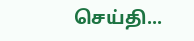செய்தி...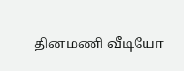தினமணி வீடியோ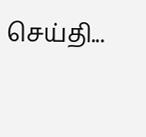செய்தி...